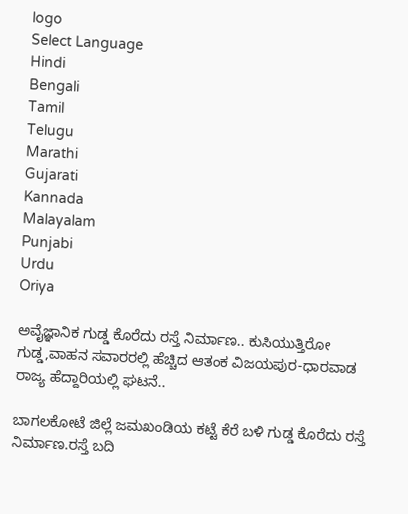logo
Select Language
Hindi
Bengali
Tamil
Telugu
Marathi
Gujarati
Kannada
Malayalam
Punjabi
Urdu
Oriya

ಅವೈಜ್ಞಾನಿಕ ಗುಡ್ಡ ಕೊರೆದು ರಸ್ತೆ ನಿರ್ಮಾಣ.. ಕುಸಿಯುತ್ತಿರೋ ಗುಡ್ಡ,ವಾಹನ ಸವಾರರಲ್ಲಿ ಹೆಚ್ಚಿದ ಆತಂಕ ವಿಜಯಪುರ-ಧಾರವಾಡ ರಾಜ್ಯ ಹೆದ್ದಾರಿಯಲ್ಲಿ ಘಟನೆ..

ಬಾಗಲಕೋಟೆ ಜಿಲ್ಲೆ ಜಮಖಂಡಿಯ ಕಟ್ಟೆ ಕೆರೆ ಬಳಿ ಗುಡ್ಡ ಕೊರೆದು ರಸ್ತೆ ನಿರ್ಮಾಣ.ರಸ್ತೆ ಬದಿ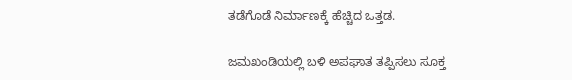ತಡೆಗೊಡೆ ನಿರ್ಮಾಣಕ್ಕೆ ಹೆಚ್ಚಿದ ಒತ್ತಡ.

ಜಮಖಂಡಿಯಲ್ಲಿ ಬಳಿ ಅಪಘಾತ ತಪ್ಪಿಸಲು ಸೂಕ್ತ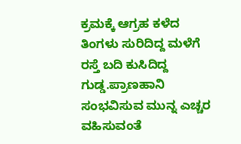ಕ್ರಮಕ್ಕೆ ಆಗ್ರಹ ಕಳೆದ ತಿಂಗಳು ಸುರಿದಿದ್ದ ಮಳೆಗೆ ರಸ್ತೆ ಬದಿ ಕುಸಿದಿದ್ದ ಗುಡ್ಡ.ಪ್ರಾಣಹಾನಿ ಸಂಭವಿಸುವ ಮುನ್ನ ಎಚ್ಚರ ವಹಿಸುವಂತೆ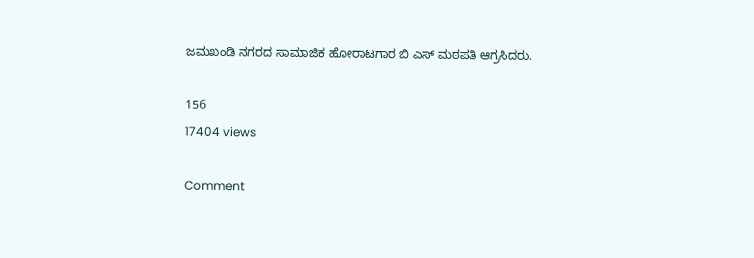ಜಮಖಂಡಿ ನಗರದ ಸಾಮಾಜಿಕ ಹೋರಾಟಗಾರ ಬಿ ಎಸ್ ಮಠಪತಿ ಆಗ್ರಸಿದರು.

156
17404 views

Comment